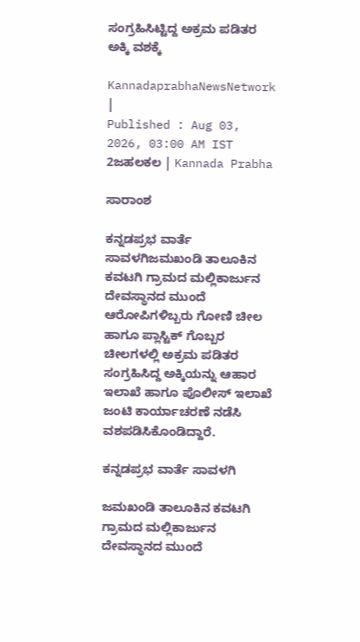ಸಂಗ್ರಹಿಸಿಟ್ಟಿದ್ದ ಅಕ್ರಮ ಪಡಿತರ ಅಕ್ಕಿ ವಶಕ್ಕೆ

KannadaprabhaNewsNetwork |
Published : Aug 03, 2026, 03:00 AM IST
2ಜಹಲಕಲ | Kannada Prabha

ಸಾರಾಂಶ

ಕನ್ನಡಪ್ರಭ ವಾರ್ತೆ ಸಾವಳಗಿಜಮಖಂಡಿ ತಾಲೂಕಿನ ಕವಟಗಿ ಗ್ರಾಮದ ಮಲ್ಲಿಕಾರ್ಜುನ ದೇವಸ್ಥಾನದ ಮುಂದೆ ಆರೋಪಿಗಳಿಬ್ಬರು ಗೋಣಿ ಚೀಲ ಹಾಗೂ ಪ್ಲಾಸ್ಟಿಕ್‌ ಗೊಬ್ಬರ ಚೀಲಗಳಲ್ಲಿ ಅಕ್ರಮ ಪಡಿತರ ಸಂಗ್ರಹಿಸಿದ್ದ ಅಕ್ಕಿಯನ್ನು ಆಹಾರ ಇಲಾಖೆ ಹಾಗೂ ಪೊಲೀಸ್‌ ಇಲಾಖೆ ಜಂಟಿ ಕಾರ್ಯಾಚರಣೆ ನಡೆಸಿ ವಶಪಡಿಸಿಕೊಂಡಿದ್ದಾರೆ.

ಕನ್ನಡಪ್ರಭ ವಾರ್ತೆ ಸಾವಳಗಿ

ಜಮಖಂಡಿ ತಾಲೂಕಿನ ಕವಟಗಿ ಗ್ರಾಮದ ಮಲ್ಲಿಕಾರ್ಜುನ ದೇವಸ್ಥಾನದ ಮುಂದೆ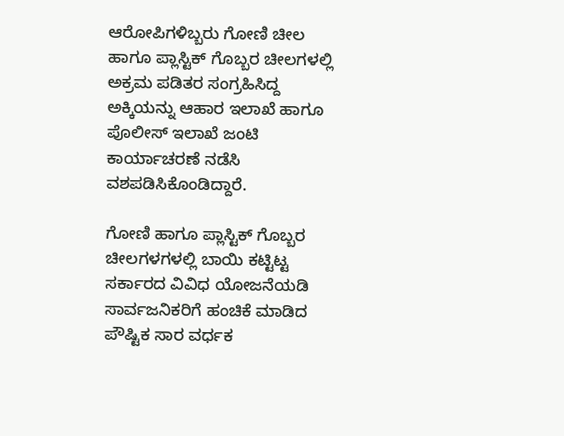ಆರೋಪಿಗಳಿಬ್ಬರು ಗೋಣಿ ಚೀಲ ಹಾಗೂ ಪ್ಲಾಸ್ಟಿಕ್‌ ಗೊಬ್ಬರ ಚೀಲಗಳಲ್ಲಿ ಅಕ್ರಮ ಪಡಿತರ ಸಂಗ್ರಹಿಸಿದ್ದ ಅಕ್ಕಿಯನ್ನು ಆಹಾರ ಇಲಾಖೆ ಹಾಗೂ ಪೊಲೀಸ್‌ ಇಲಾಖೆ ಜಂಟಿ ಕಾರ್ಯಾಚರಣೆ ನಡೆಸಿ ವಶಪಡಿಸಿಕೊಂಡಿದ್ದಾರೆ.

ಗೋಣಿ ಹಾಗೂ ಪ್ಲಾಸ್ಟಿಕ್‌ ಗೊಬ್ಬರ ಚೀಲಗಳಗಳಲ್ಲಿ ಬಾಯಿ ಕಟ್ಟಿಟ್ಟ ಸರ್ಕಾರದ ವಿವಿಧ ಯೋಜನೆಯಡಿ ಸಾರ್ವಜನಿಕರಿಗೆ ಹಂಚಿಕೆ ಮಾಡಿದ ಪೌಷ್ಟಿಕ ಸಾರ ವರ್ಧಕ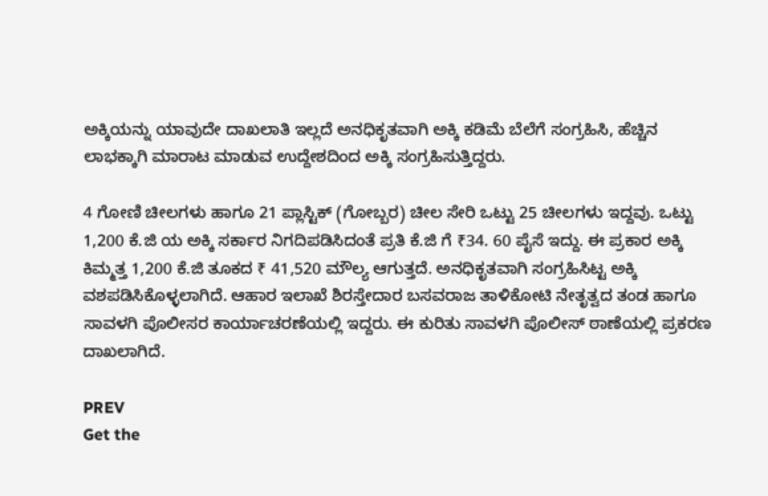ಅಕ್ಕಿಯನ್ನು ಯಾವುದೇ ದಾಖಲಾತಿ ಇಲ್ಲದೆ ಅನಧಿಕೃತವಾಗಿ ಅಕ್ಕಿ ಕಡಿಮೆ ಬೆಲೆಗೆ ಸಂಗ್ರಹಿಸಿ, ಹೆಚ್ಚಿನ ಲಾಭಕ್ಕಾಗಿ ಮಾರಾಟ ಮಾಡುವ ಉದ್ದೇಶದಿಂದ ಅಕ್ಕಿ ಸಂಗ್ರಹಿಸುತ್ತಿದ್ದರು.

4 ಗೋಣಿ ಚೀಲಗಳು ಹಾಗೂ 21 ಪ್ಲಾಸ್ಟಿಕ್‌ (ಗೋಬ್ಬರ) ಚೀಲ ಸೇರಿ ಒಟ್ಟು 25 ಚೀಲಗಳು ಇದ್ದವು. ಒಟ್ಟು 1,200 ಕೆ.ಜಿ ಯ ಅಕ್ಕಿ ಸರ್ಕಾರ ನಿಗದಿಪಡಿಸಿದಂತೆ ಪ್ರತಿ ಕೆ.ಜಿ ಗೆ ₹34. 60 ಪೈಸೆ ಇದ್ದು. ಈ ಪ್ರಕಾರ ಅಕ್ಕಿ ಕಿಮ್ಮತ್ತ 1,200 ಕೆ.ಜಿ ತೂಕದ ₹ 41,520 ಮೌಲ್ಯ ಆಗುತ್ತದೆ. ಅನಧಿಕೃತವಾಗಿ ಸಂಗ್ರಹಿಸಿಟ್ಟ ಅಕ್ಕಿ ವಶಪಡಿಸಿಕೊಳ್ಳಲಾಗಿದೆ. ಆಹಾರ ಇಲಾಖೆ ಶಿರಸ್ತೇದಾರ ಬಸವರಾಜ ತಾಳಿಕೋಟಿ ನೇತೃತ್ವದ ತಂಡ ಹಾಗೂ ಸಾವಳಗಿ ಪೊಲೀಸರ ಕಾರ್ಯಾಚರಣೆಯಲ್ಲಿ ಇದ್ದರು. ಈ ಕುರಿತು ಸಾವಳಗಿ ಪೊಲೀಸ್‌ ಠಾಣೆಯಲ್ಲಿ ಪ್ರಕರಣ ದಾಖಲಾಗಿದೆ.

PREV
Get the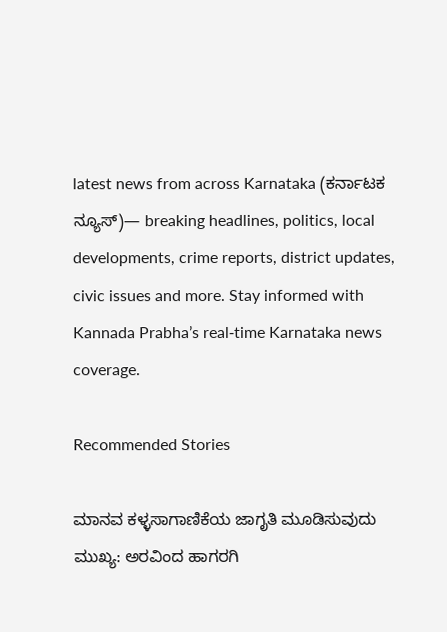latest news from across Karnataka (ಕರ್ನಾಟಕ ನ್ಯೂಸ್)— breaking headlines, politics, local developments, crime reports, district updates, civic issues and more. Stay informed with Kannada Prabha’s real‑time Karnataka news coverage.

Recommended Stories

ಮಾನವ ಕಳ್ಳಸಾಗಾಣಿಕೆಯ ಜಾಗೃತಿ ಮೂಡಿಸುವುದು ಮುಖ್ಯ: ಅರವಿಂದ ಹಾಗರಗಿ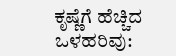ಕೃಷ್ಣೆಗೆ ಹೆಚ್ಚಿದ ಒಳಹರಿವು: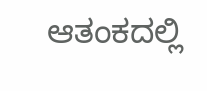ಆತಂಕದಲ್ಲಿ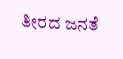ತೀರದ ಜನತೆ